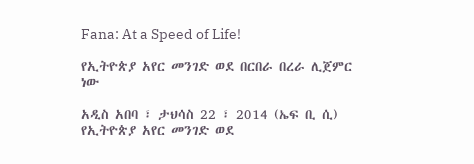Fana: At a Speed of Life!

የኢትዮጵያ አየር መንገድ ወደ በርበራ በረራ ሊጀምር ነው

አዲስ አበባ ፣ ታህሳስ 22 ፣ 2014 (ኤፍ ቢ ሲ) የኢትዮጵያ አየር መንገድ ወደ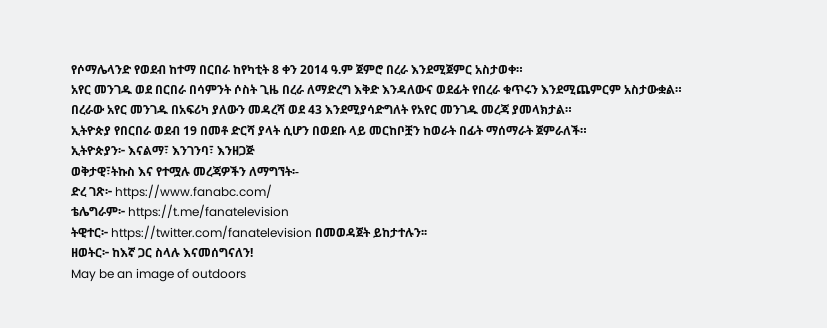የሶማሌላንድ የወደብ ከተማ በርበራ ከየካቲት 8 ቀን 2014 ዓ.ም ጀምሮ በረራ እንደሚጀምር አስታወቀ።
አየር መንገዱ ወደ በርበራ በሳምንት ሶስት ጊዜ በረራ ለማድረግ እቅድ እንዳለውና ወደፊት የበረራ ቁጥሩን እንደሚጨምርም አስታውቋል።
በረራው አየር መንገዱ በአፍሪካ ያለውን መዳረሻ ወደ 43 እንደሚያሳድግለት የአየር መንገዱ መረጃ ያመላክታል።
ኢትዮጵያ የበርበራ ወደብ 19 በመቶ ድርሻ ያላት ሲሆን በወደቡ ላይ መርከቦቿን ከወራት በፊት ማሰማራት ጀምራለች።
ኢትዮጵያን፦ እናልማ፣ እንገንባ፣ እንዘጋጅ
ወቅታዊ፣ትኩስ እና የተሟሉ መረጃዎችን ለማግኘት፡-
ድረ ገጽ፦ https://www.fanabc.com/
ቴሌግራም፦ https://t.me/fanatelevision
ትዊተር፦ https://twitter.com/fanatelevision በመወዳጀት ይከታተሉን፡፡
ዘወትር፦ ከእኛ ጋር ስላሉ እናመሰግናለን!
May be an image of outdoors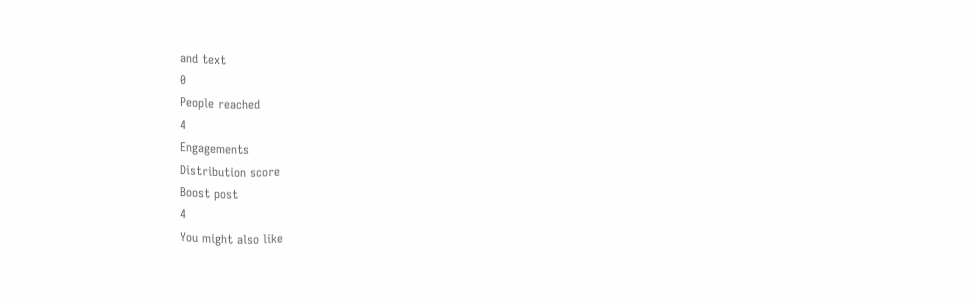and text
0
People reached
4
Engagements
Distribution score
Boost post
4
You might also like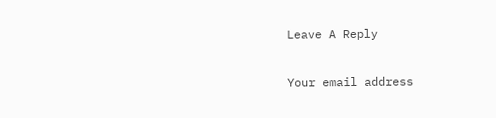Leave A Reply

Your email address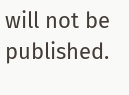will not be published.